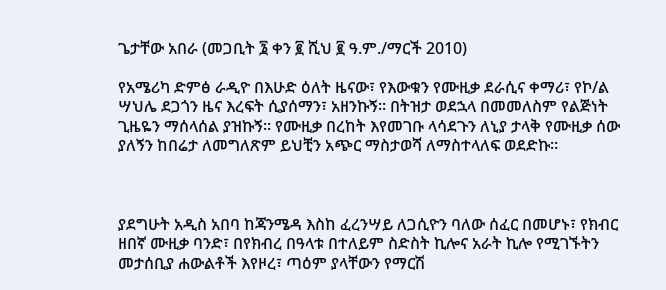ጌታቸው አበራ (መጋቢት ፮ ቀን ፪ ሺህ ፪ ዓ.ም./ማርች 2010)

የአሜሪካ ድምፅ ራዲዮ በእሁድ ዕለት ዜናው፣ የእውቁን የሙዚቃ ደራሲና ቀማሪ፣ የኮ/ል ሣህሌ ደጋጎን ዜና እረፍት ሲያሰማን፣ አዘንኩኝ። በትዝታ ወደኋላ በመመለስም የልጅነት ጊዜዬን ማሰላሰል ያዝኩኝ። የሙዚቃ በረከት እየመገቡ ላሳደጉን ለኒያ ታላቅ የሙዚቃ ሰው ያለኝን ከበሬታ ለመግለጽም ይህቺን አጭር ማስታወሻ ለማስተላለፍ ወደድኩ።



ያደግሁት አዲስ አበባ ከጃንሜዳ እስከ ፈረንሣይ ለጋሲዮን ባለው ሰፈር በመሆኑ፣ የክብር ዘበኛ ሙዚቃ ባንድ፣ በየክብረ በዓላቱ በተለይም ስድስት ኪሎና አራት ኪሎ የሚገኙትን መታሰቢያ ሐውልቶች እየዞረ፣ ጣዕም ያላቸውን የማርሽ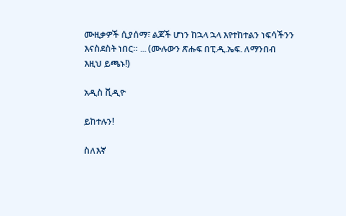ሙዚቃዎች ሲያሰማ፣ ልጆች ሆነን ከኋላ ኋላ እየተከተልን ነፍሳችንን እናስደስት ነበር። ... (ሙሉውን ጽሑፍ በፒ.ዲ.ኤፍ. ለማንበብ እዚህ ይጫኑ!)

አዲስ ቪዲዮ

ይከተሉን!

ስለእኛ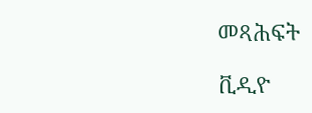መጻሕፍት

ቪዲዮ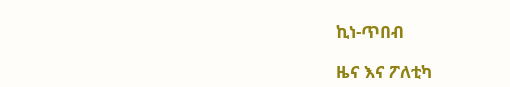ኪነ-ጥበብ

ዜና እና ፖለቲካ